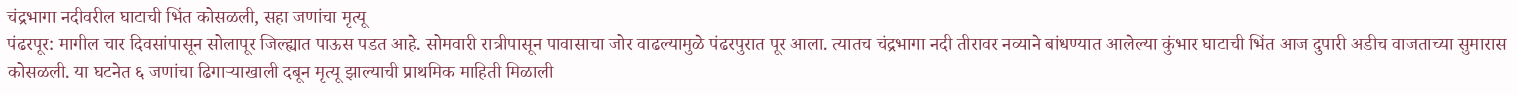चंद्रभागा नदीवरील घाटाची भिंत कोसळली, सहा जणांचा मृत्यू
पंढरपूर: मागील चार दिवसांपासून सोलापूर जिल्ह्यात पाऊस पडत आहे. सोमवारी रात्रीपासून पावासाचा जोर वाढल्यामुळे पंढरपुरात पूर आला. त्यातच चंद्रभागा नदी तीरावर नव्याने बांधण्यात आलेल्या कुंभार घाटाची भिंत आज दुपारी अडीच वाजताच्या सुमारास कोसळली. या घटनेत ६ जणांचा ढिगाऱ्याखाली दबून मृत्यू झाल्याची प्राथमिक माहिती मिळाली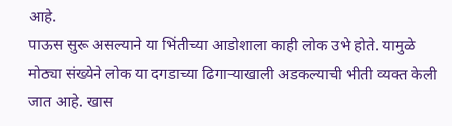आहे.
पाऊस सुरू असल्याने या भिंतीच्या आडोशाला काही लोक उभे होते. यामुळे मोठ्या संख्येने लोक या दगडाच्या ढिगाऱ्याखाली अडकल्याची भीती व्यक्त केली जात आहे. खास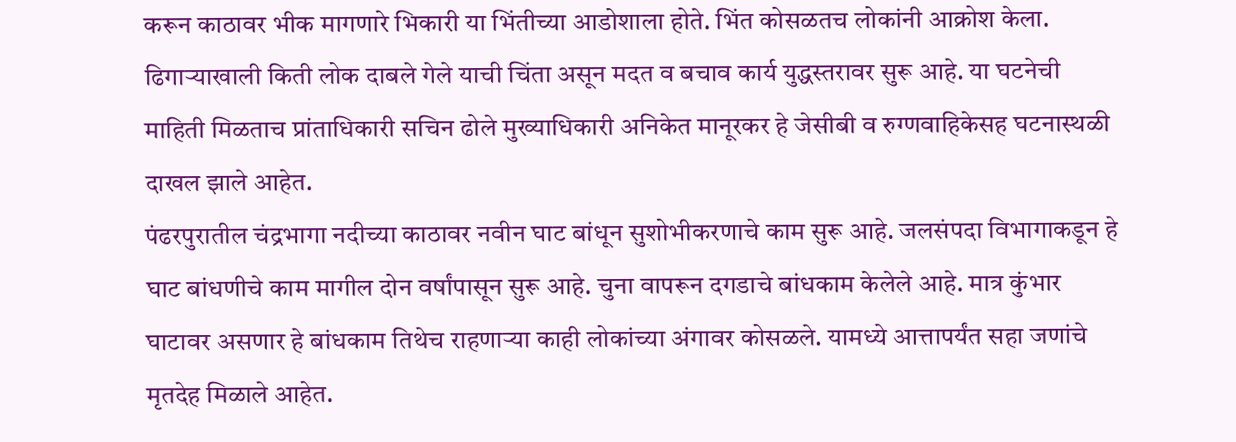करून काठावर भीक मागणारे भिकारी या भिंतीच्या आडोशाला होते. भिंत कोसळतच लोकांनी आक्रोश केला. ढिगाऱ्याखाली किती लोक दाबले गेले याची चिंता असून मदत व बचाव कार्य युद्धस्तरावर सुरू आहे. या घटनेची माहिती मिळताच प्रांताधिकारी सचिन ढोले मुख्याधिकारी अनिकेत मानूरकर हे जेसीबी व रुग्णवाहिकेसह घटनास्थळी दाखल झाले आहेत.
पंढरपुरातील चंद्रभागा नदीच्या काठावर नवीन घाट बांधून सुशोभीकरणाचे काम सुरू आहे. जलसंपदा विभागाकडून हे घाट बांधणीचे काम मागील दोन वर्षांपासून सुरू आहे. चुना वापरून दगडाचे बांधकाम केलेले आहे. मात्र कुंभार घाटावर असणार हे बांधकाम तिथेच राहणाऱ्या काही लोकांच्या अंगावर कोसळले. यामध्ये आत्तापर्यंत सहा जणांचे मृतदेह मिळाले आहेत.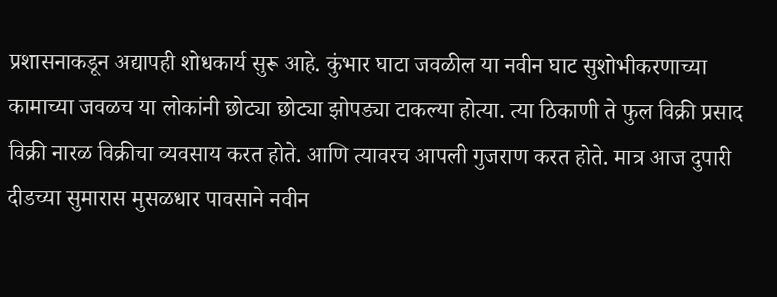प्रशासनाकडून अद्यापही शोधकार्य सुरू आहे. कुंभार घाटा जवळील या नवीन घाट सुशोभीकरणाच्या कामाच्या जवळच या लोकांनी छोट्या छोट्या झोपड्या टाकल्या होत्या. त्या ठिकाणी ते फुल विक्री प्रसाद विक्री नारळ विक्रीचा व्यवसाय करत होते. आणि त्यावरच आपली गुजराण करत होते. मात्र आज दुपारी दीडच्या सुमारास मुसळधार पावसाने नवीन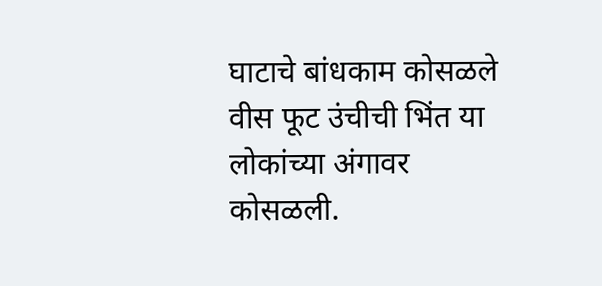घाटाचे बांधकाम कोसळले वीस फूट उंचीची भिंत या लोकांच्या अंगावर कोसळली.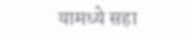यामध्ये सहा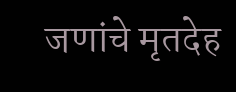जणांचे मृतदेह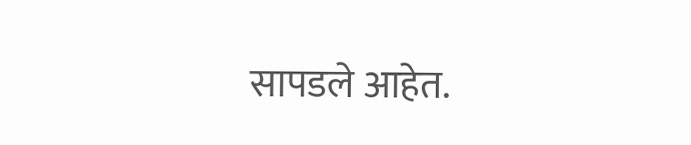सापडले आहेत.